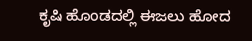ಕೃಷಿ ಹೊಂಡದಲ್ಲಿ ಈಜಲು ಹೋದ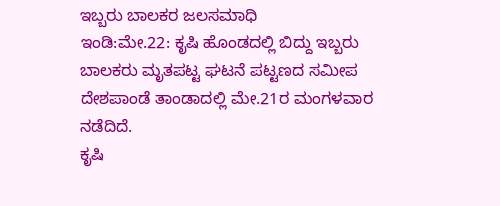ಇಬ್ಬರು ಬಾಲಕರ ಜಲಸಮಾಧಿ
ಇಂಡಿ:ಮೇ.22: ಕೃಷಿ ಹೊಂಡದಲ್ಲಿ ಬಿದ್ದು ಇಬ್ಬರು ಬಾಲಕರು ಮೃತಪಟ್ಟ ಘಟನೆ ಪಟ್ಟಣದ ಸಮೀಪ ದೇಶಪಾಂಡೆ ತಾಂಡಾದಲ್ಲಿ ಮೇ.21ರ ಮಂಗಳವಾರ ನಡೆದಿದೆ.
ಕೃಷಿ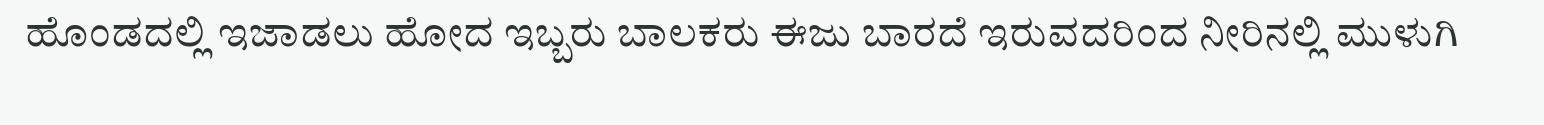ಹೊಂಡದಲ್ಲಿ ಇಜಾಡಲು ಹೋದ ಇಬ್ಬರು ಬಾಲಕರು ಈಜು ಬಾರದೆ ಇರುವದರಿಂದ ನೀರಿನಲ್ಲಿ ಮುಳುಗಿ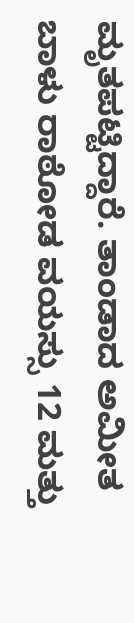ಮೃತಪಟ್ಟಿದ್ದಾರೆ. ತಾಂಡಾದ ಅಮೀತ ಬಾಳು ರಾಠೋಡ ವಯಸ್ಸು 12 ಮತ್ತು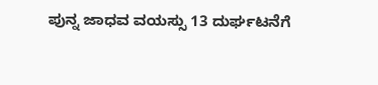ಪುನ್ನ ಜಾಧವ ವಯಸ್ಸು 13 ದುರ್ಘಟನೆಗೆ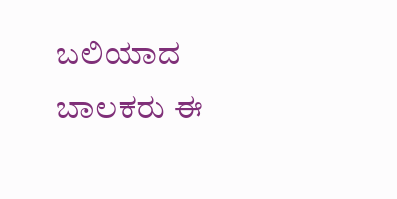ಬಲಿಯಾದ ಬಾಲಕರು ಈ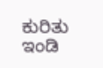ಕುರಿತು ಇಂಡಿ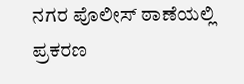ನಗರ ಪೊಲೀಸ್ ಠಾಣೆಯಲ್ಲಿ ಪ್ರಕರಣ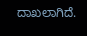ದಾಖಲಾಗಿದೆ.